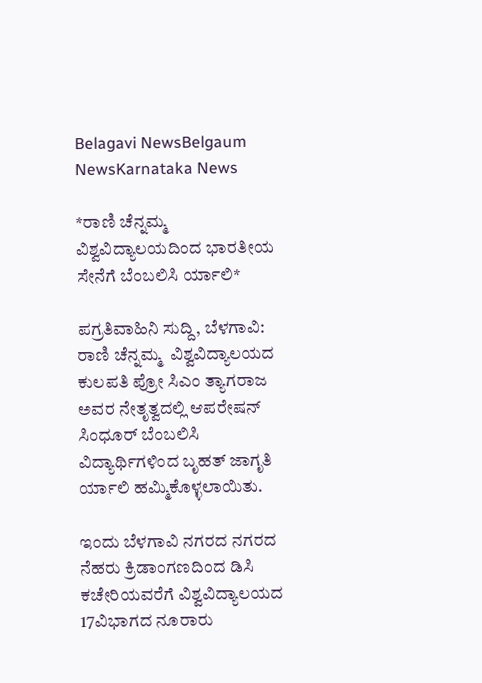Belagavi NewsBelgaum NewsKarnataka News

*ರಾಣಿ ಚೆನ್ನಮ್ಮ ವಿಶ್ವವಿದ್ಯಾಲಯದಿಂದ ಭಾರತೀಯ ಸೇನೆಗೆ ಬೆಂಬಲಿಸಿ ರ್ಯಾಲಿ*

ಪಗ್ರತಿವಾಹಿನಿ ಸುದ್ದಿ, ಬೆಳಗಾವಿ: ರಾಣಿ ಚೆನ್ನಮ್ಮ  ವಿಶ್ವವಿದ್ಯಾಲಯದ ಕುಲಪತಿ ಪ್ರೋ ಸಿಎಂ ತ್ಯಾಗರಾಜ ಅವರ ನೇತೃತ್ವದಲ್ಲಿ ಆಪರೇಷನ್ ಸಿಂಧೂರ್ ಬೆಂಬಲಿಸಿ  ವಿದ್ಯಾರ್ಥಿಗಳಿಂದ ಬೃಹತ್ ಜಾಗೃತಿ ರ್ಯಾಲಿ ಹಮ್ಮಿಕೊಳ್ಳಲಾಯಿತು.

ಇಂದು ಬೆಳಗಾವಿ ನಗರದ ನಗರದ ನೆಹರು ಕ್ರಿಡಾಂಗಣದಿಂದ ಡಿಸಿ ಕಚೇರಿಯವರೆಗೆ ವಿಶ್ವವಿದ್ಯಾಲಯದ  17ವಿಭಾಗದ ನೂರಾರು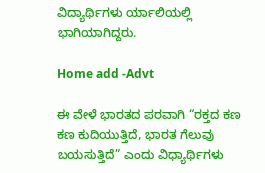ವಿದ್ಯಾರ್ಥಿಗಳು ರ್ಯಾಲಿಯಲ್ಲಿ ಭಾಗಿಯಾಗಿದ್ದರು.

Home add -Advt

ಈ ವೇಳೆ ಭಾರತದ ಪರವಾಗಿ “ರಕ್ತದ ಕಣ ಕಣ ಕುದಿಯುತ್ತಿದೆ, ಭಾರತ ಗೆಲುವು ಬಯಸುತ್ತಿದೆ” ಎಂದು ವಿಧ್ಯಾರ್ಥಿಗಳು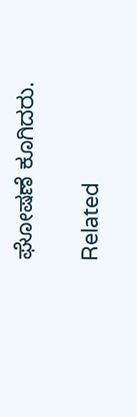ಘೋಷಣೆ ಕೂಗಿದರು.

Related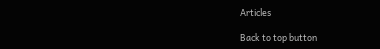Articles

Back to top button